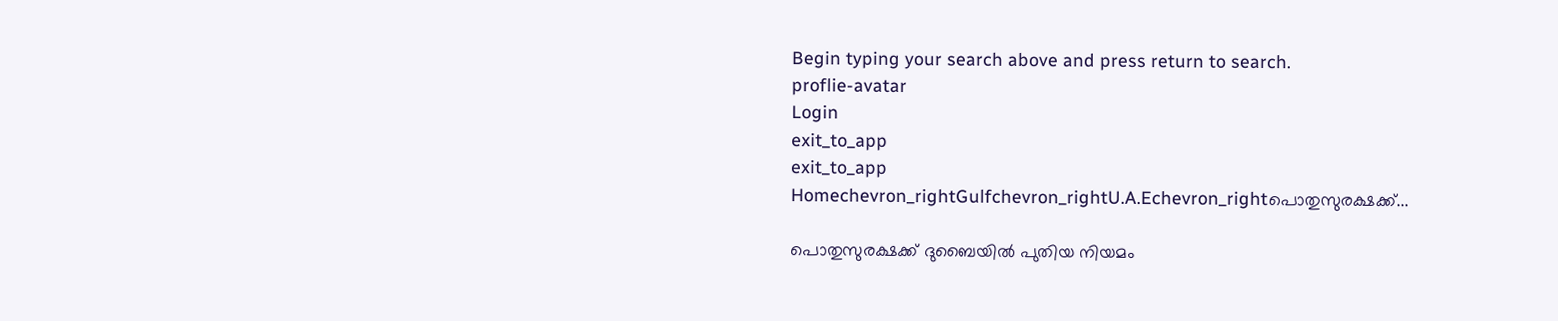Begin typing your search above and press return to search.
proflie-avatar
Login
exit_to_app
exit_to_app
Homechevron_rightGulfchevron_rightU.A.Echevron_rightപൊതുസുരക്ഷക്ക്...

പൊതുസുരക്ഷക്ക് ദുബൈയിൽ പുതിയ നിയമം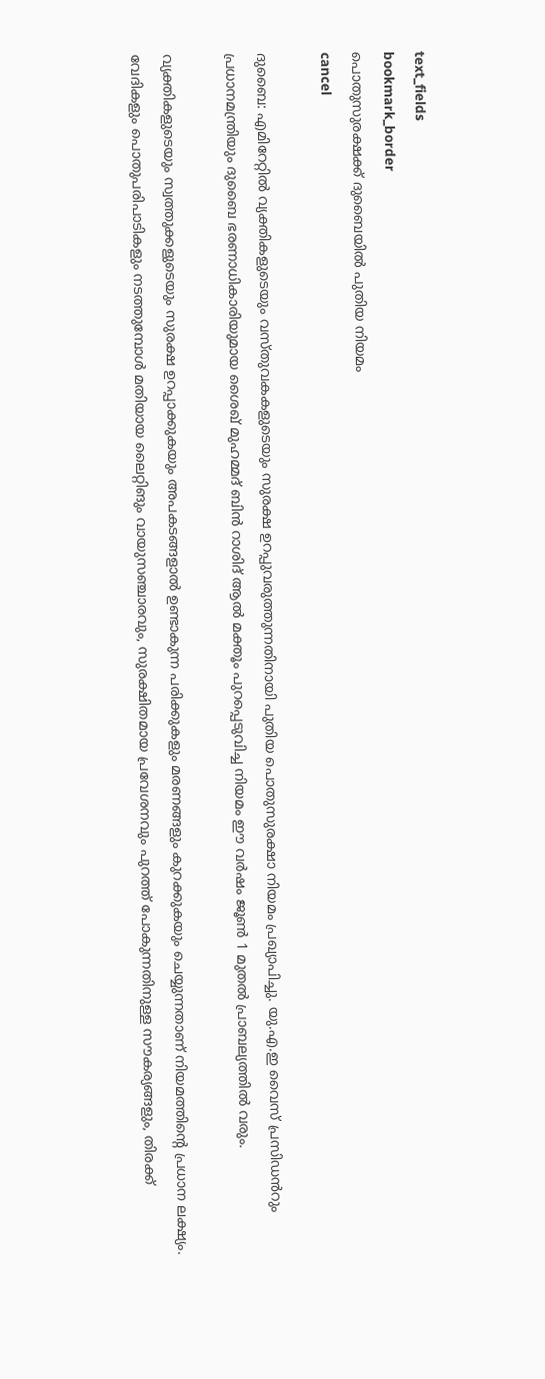text_fields
bookmark_border
പൊതുസുരക്ഷക്ക് ദുബൈയിൽ പുതിയ നിയമം
cancel

ദുബൈ: എമിറേറ്റിൽ വ്യക്തികളുടെയും വസ്തുവകകളുടെയും സുരക്ഷ ഉറപ്പുവരുത്തുന്നതിനായി പുതിയ പൊതുസുരക്ഷാ നിയമം പ്രഖ്യാപിച്ചു. യു.എ.ഇ വൈസ് പ്രസിഡൻറും പ്രധാനമന്ത്രിയും ദുബൈ ഭരണാധികാരിയുമായ ശൈഖ് മുഹമ്മദ് ബിൻ റാശിദ് ആൽ മക്തൂം പുറപ്പെടുവിച്ച നിയമം ഈ വർഷം ജൂൺ 1 മുതൽ പ്രാബല്യത്തിൽ വരും.

വ്യക്തികളുടെയും സ്വത്തുക്കളുടെയും സുരക്ഷ ഉറപ്പാക്കുകയും അപകടങ്ങളാൽ ഉണ്ടാകുന്ന പരിക്കുകളും മരണങ്ങളും കുറക്കുകയും ചെയ്യുന്നതാണ് നിയമത്തിന്റെ പ്രധാന ലക്ഷ്യം. വേദികളും പൊതുപരിപാടികളും നടത്തുമ്പോൾ മതിയായ ലൈറ്റിങും വായുസഞ്ചാരവും, സുരക്ഷിതമായ പ്രവേശനവും പുറത്ത് പോകുന്നതിനുള്ള സൗകര്യങ്ങളും, തിരക്ക്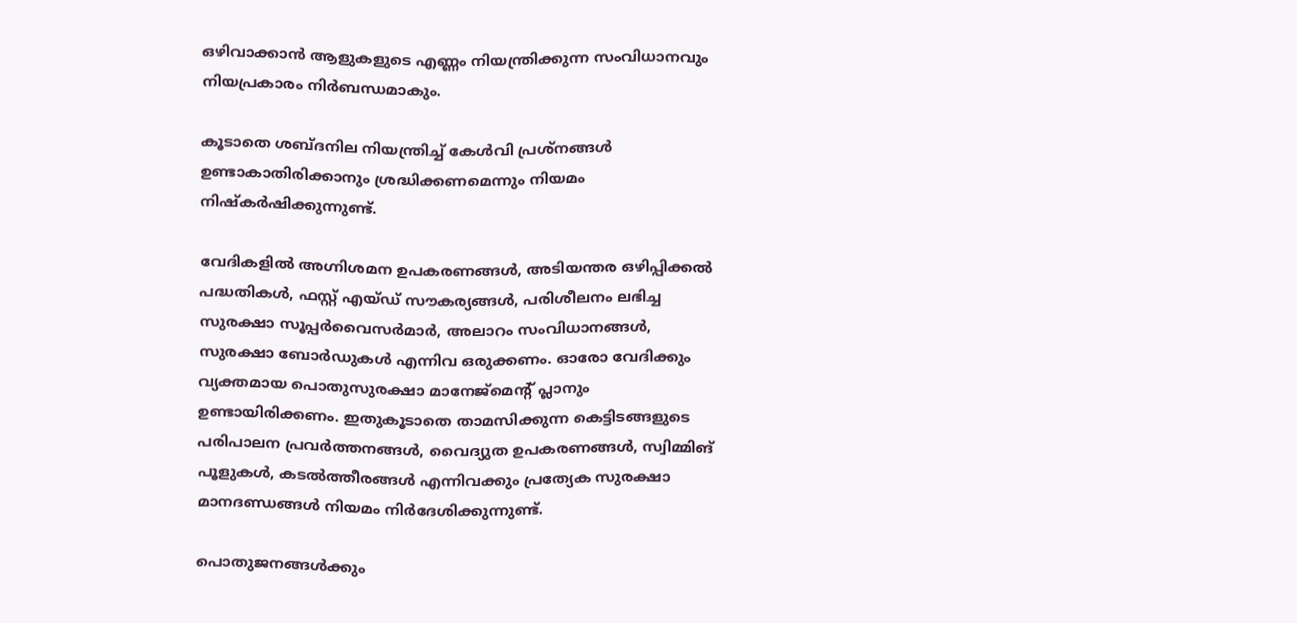ഒഴിവാക്കാൻ ആളുകളുടെ എണ്ണം നിയന്ത്രിക്കുന്ന സംവിധാനവും നിയപ്രകാരം നിർബന്ധമാകും.

കൂടാതെ ശബ്ദനില നിയന്ത്രിച്ച് കേൾവി പ്രശ്നങ്ങൾ ഉണ്ടാകാതിരിക്കാനും ശ്രദ്ധിക്കണമെന്നും നിയമം നിഷ്കർഷിക്കുന്നുണ്ട്.

വേദികളിൽ അഗ്നിശമന ഉപകരണങ്ങൾ, അടിയന്തര ഒഴിപ്പിക്കൽ പദ്ധതികൾ, ഫസ്റ്റ് എയ്ഡ് സൗകര്യങ്ങൾ, പരിശീലനം ലഭിച്ച സുരക്ഷാ സൂപ്പർവൈസർമാർ, അലാറം സംവിധാനങ്ങൾ, സുരക്ഷാ ബോർഡുകൾ എന്നിവ ഒരുക്കണം. ഓരോ വേദിക്കും വ്യക്തമായ പൊതുസുരക്ഷാ മാനേജ്മെന്റ് പ്ലാനും ഉണ്ടായിരിക്കണം. ഇതുകൂടാതെ താമസിക്കുന്ന കെട്ടിടങ്ങളുടെ പരിപാലന പ്രവർത്തനങ്ങൾ, വൈദ്യുത ഉപകരണങ്ങൾ, സ്വിമ്മിങ് പൂളുകൾ, കടൽത്തീരങ്ങൾ എന്നിവക്കും പ്രത്യേക സുരക്ഷാ മാനദണ്ഡങ്ങൾ നിയമം നിർദേശിക്കുന്നുണ്ട്.

പൊതുജനങ്ങൾക്കും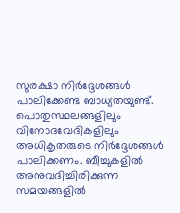സുരക്ഷാ നിർദ്ദേശങ്ങൾ പാലിക്കേണ്ട ബാധ്യതയുണ്ട്. പൊതുസ്ഥലങ്ങളിലും വിനോദവേദികളിലും അധികൃതരുടെ നിർദ്ദേശങ്ങൾ പാലിക്കണം. ബീച്ചുകളിൽ അനുവദിച്ചിരിക്കുന്ന സമയങ്ങളിൽ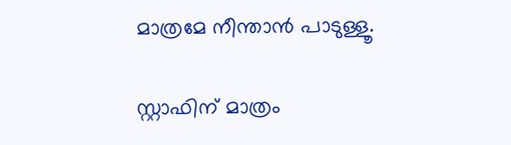മാത്രമേ നീന്താൻ പാടുള്ളൂ.

സ്റ്റാഫിന് മാത്രം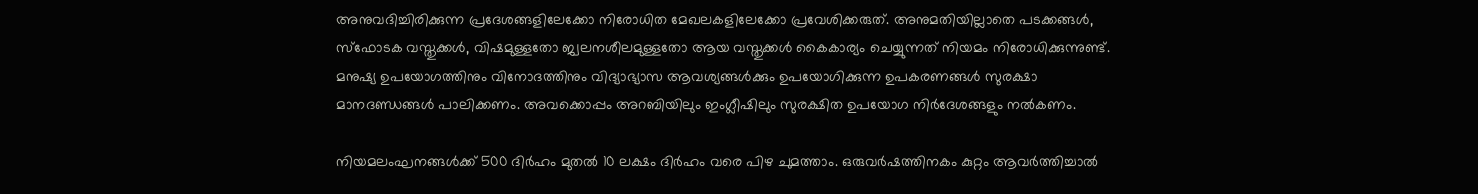അനുവദിച്ചിരിക്കുന്ന പ്രദേശങ്ങളിലേക്കോ നിരോധിത മേഖലകളിലേക്കോ പ്രവേശിക്കരുത്. അനുമതിയില്ലാതെ പടക്കങ്ങൾ, സ്ഫോടക വസ്തുക്കൾ, വിഷമുള്ളതോ ജ്വലനശീലമുള്ളതോ ആയ വസ്തുക്കൾ കൈകാര്യം ചെയ്യുന്നത് നിയമം നിരോധിക്കുന്നുണ്ട്. മനുഷ്യ ഉപയോഗത്തിനും വിനോദത്തിനും വിദ്യാഭ്യാസ ആവശ്യങ്ങൾക്കും ഉപയോഗിക്കുന്ന ഉപകരണങ്ങൾ സുരക്ഷാ മാനദണ്ഡങ്ങൾ പാലിക്കണം. അവക്കൊപ്പം അറബിയിലും ഇംഗ്ലീഷിലും സുരക്ഷിത ഉപയോഗ നിർദേശങ്ങളും നൽകണം.

നിയമലംഘനങ്ങൾക്ക് 500 ദിർഹം മുതൽ 10 ലക്ഷം ദിർഹം വരെ പിഴ ചുമത്താം. ഒരുവർഷത്തിനകം കുറ്റം ആവർത്തിച്ചാൽ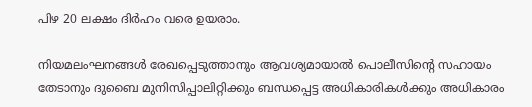പിഴ 20 ലക്ഷം ദിർഹം വരെ ഉയരാം.

നിയമലംഘനങ്ങൾ രേഖപ്പെടുത്താനും ആവശ്യമായാൽ പൊലീസിന്റെ സഹായം തേടാനും ദുബൈ മുനിസിപ്പാലിറ്റിക്കും ബന്ധപ്പെട്ട അധികാരികൾക്കും അധികാരം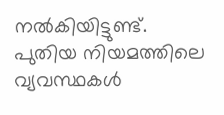നൽകിയിട്ടുണ്ട്. പുതിയ നിയമത്തിലെ വ്യവസ്ഥകൾ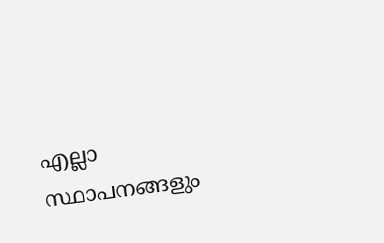എല്ലാ സ്ഥാപനങ്ങളും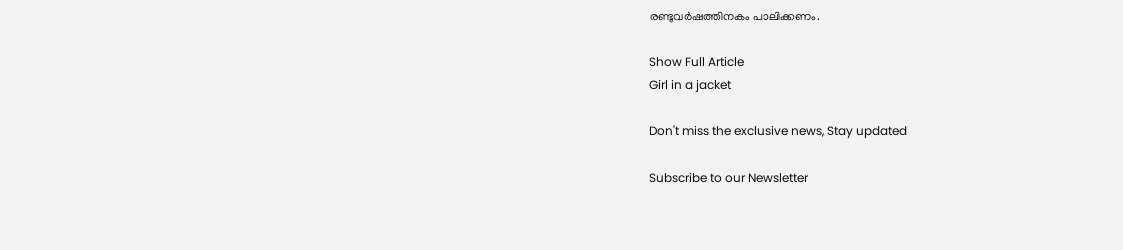രണ്ടുവർഷത്തിനകം പാലിക്കണം.

Show Full Article
Girl in a jacket

Don't miss the exclusive news, Stay updated

Subscribe to our Newsletter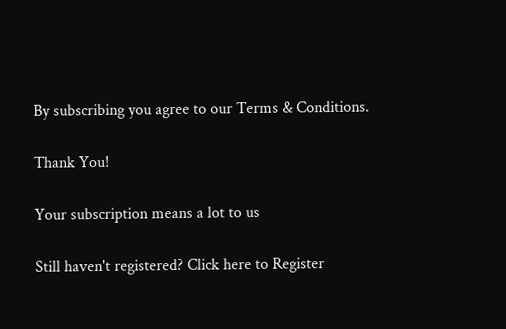By subscribing you agree to our Terms & Conditions.

Thank You!

Your subscription means a lot to us

Still haven't registered? Click here to Register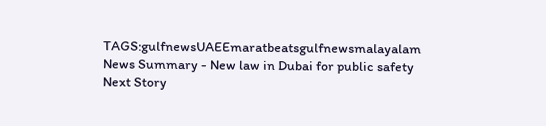TAGS:gulfnewsUAEEmaratbeatsgulfnewsmalayalam
News Summary - New law in Dubai for public safety
Next Story